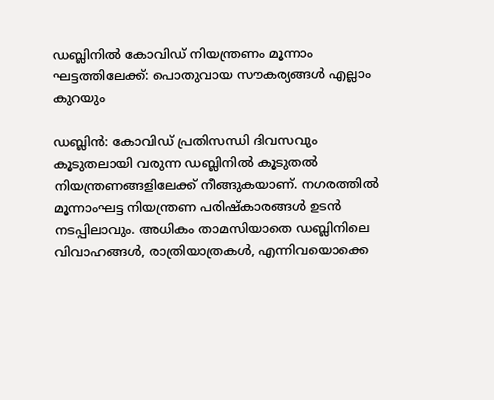ഡബ്ലിനില്‍ കോവിഡ് നിയന്ത്രണം മൂന്നാം ഘട്ടത്തിലേക്ക്: പൊതുവായ സൗകര്യങ്ങള്‍ എല്ലാം കുറയും

ഡബ്ലിന്‍: കോവിഡ് പ്രതിസന്ധി ദിവസവും കൂടുതലായി വരുന്ന ഡബ്ലിനില്‍ കൂടുതല്‍ നിയന്ത്രണങ്ങളിലേക്ക് നീങ്ങുകയാണ്. നഗരത്തില്‍ മൂന്നാംഘട്ട നിയന്ത്രണ പരിഷ്‌കാരങ്ങള്‍ ഉടന്‍ നടപ്പിലാവും. അധികം താമസിയാതെ ഡബ്ലിനിലെ വിവാഹങ്ങള്‍, രാത്രിയാത്രകള്‍, എന്നിവയൊക്കെ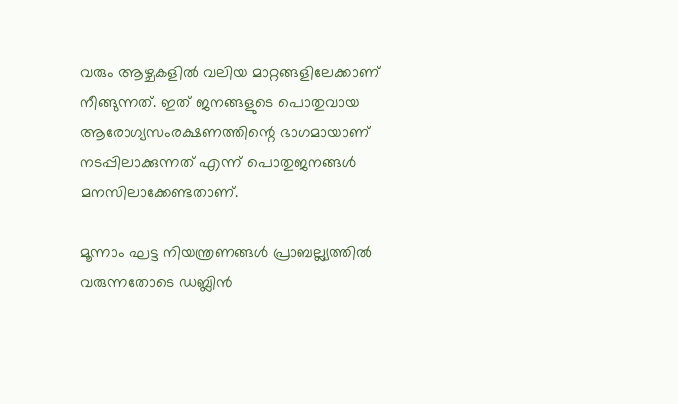വരും ആഴ്ചകളില്‍ വലിയ മാറ്റങ്ങളിലേക്കാണ് നീങ്ങുന്നത്. ഇത് ജനങ്ങളുടെ പൊതുവായ ആരോഗ്യസംരക്ഷണത്തിന്റെ ഭാഗമായാണ് നടപ്പിലാക്കുന്നത് എന്ന് പൊതുജനങ്ങള്‍ മനസിലാക്കേണ്ടതാണ്.

മൂന്നാം ഘട്ട നിയന്ത്രണങ്ങള്‍ പ്രാബല്ല്യത്തില്‍ വരുന്നതോടെ ഡബ്ലിന്‍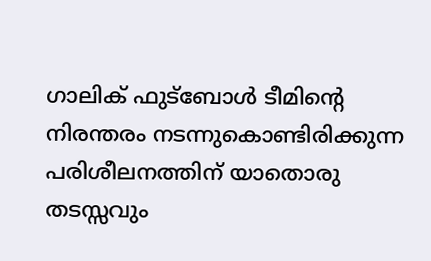ഗാലിക് ഫുട്‌ബോള്‍ ടീമിന്റെ നിരന്തരം നടന്നുകൊണ്ടിരിക്കുന്ന പരിശീലനത്തിന് യാതൊരു തടസ്സവും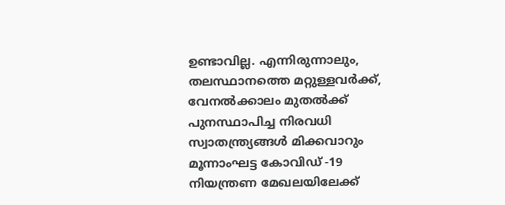ഉണ്ടാവില്ല. എന്നിരുന്നാലും, തലസ്ഥാനത്തെ മറ്റുള്ളവര്‍ക്ക്, വേനല്‍ക്കാലം മുതല്‍ക്ക് പുനസ്ഥാപിച്ച നിരവധി സ്വാതന്ത്ര്യങ്ങള്‍ മിക്കവാറും മൂന്നാംഘട്ട കോവിഡ് -19 നിയന്ത്രണ മേഖലയിലേക്ക്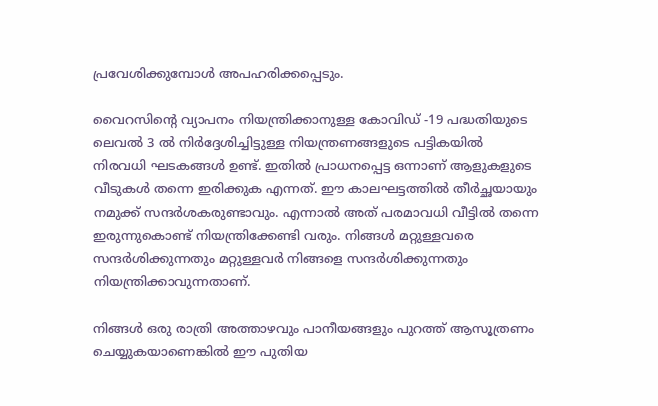പ്രവേശിക്കുമ്പോള്‍ അപഹരിക്കപ്പെടും.

വൈറസിന്റെ വ്യാപനം നിയന്ത്രിക്കാനുള്ള കോവിഡ് -19 പദ്ധതിയുടെ ലെവല്‍ 3 ല്‍ നിര്‍ദ്ദേശിച്ചിട്ടുള്ള നിയന്ത്രണങ്ങളുടെ പട്ടികയില്‍ നിരവധി ഘടകങ്ങള്‍ ഉണ്ട്. ഇതില്‍ പ്രാധനപ്പെട്ട ഒന്നാണ് ആളുകളുടെ വീടുകള്‍ തന്നെ ഇരിക്കുക എന്നത്. ഈ കാലഘട്ടത്തില്‍ തീര്‍ച്ഛയായും നമുക്ക് സന്ദര്‍ശകരുണ്ടാവും. എന്നാല്‍ അത് പരമാവധി വീട്ടില്‍ തന്നെ ഇരുന്നുകൊണ്ട് നിയന്ത്രിക്കേണ്ടി വരും. നിങ്ങള്‍ മറ്റുള്ളവരെ സന്ദര്‍ശിക്കുന്നതും മറ്റുള്ളവര്‍ നിങ്ങളെ സന്ദര്‍ശിക്കുന്നതും നിയന്ത്രിക്കാവുന്നതാണ്.

നിങ്ങള്‍ ഒരു രാത്രി അത്താഴവും പാനീയങ്ങളും പുറത്ത് ആസൂത്രണം ചെയ്യുകയാണെങ്കില്‍ ഈ പുതിയ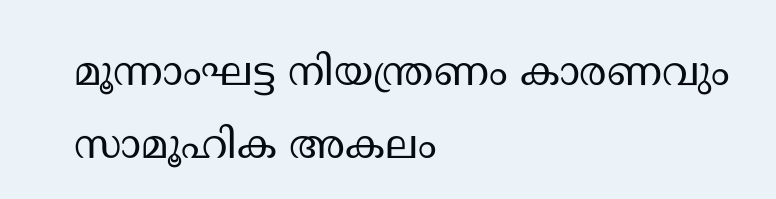മൂന്നാംഘട്ട നിയന്ത്രണം കാരണവും സാമൂഹിക അകലം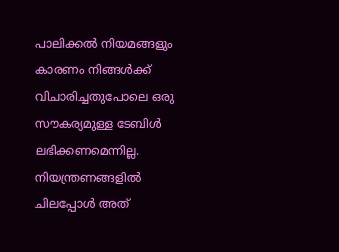പാലിക്കല്‍ നിയമങ്ങളും കാരണം നിങ്ങള്‍ക്ക് വിചാരിച്ചതുപോലെ ഒരു സൗകര്യമുള്ള ടേബിള്‍ ലഭിക്കണമെന്നില്ല. നിയന്ത്രണങ്ങളില്‍ ചിലപ്പോള്‍ അത്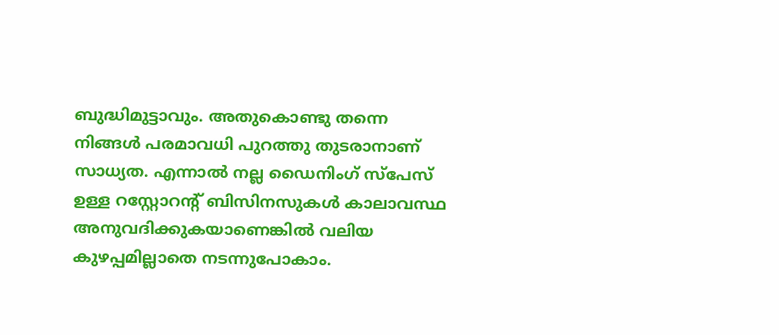ബുദ്ധിമുട്ടാവും. അതുകൊണ്ടു തന്നെ നിങ്ങള്‍ പരമാവധി പുറത്തു തുടരാനാണ് സാധ്യത. എന്നാല്‍ നല്ല ഡൈനിംഗ് സ്‌പേസ് ഉള്ള റസ്റ്റോറന്റ് ബിസിനസുകള്‍ കാലാവസ്ഥ അനുവദിക്കുകയാണെങ്കില്‍ വലിയ കുഴപ്പമില്ലാതെ നടന്നുപോകാം.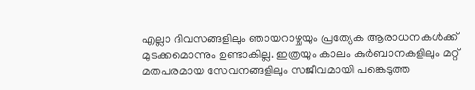എല്ലാ ദിവസങ്ങളിലും ഞായറാഴ്ചയും പ്രത്യേക ആരാധനകള്‍ക്ക് മുടക്കമൊന്നും ഉണ്ടാകില്ല. ഇത്രയും കാലം കുര്‍ബാനകളിലും മറ്റ് മതപരമായ സേവനങ്ങളിലും സജീവമായി പങ്കെടുത്ത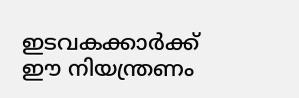ഇടവകക്കാര്‍ക്ക് ഈ നിയന്ത്രണം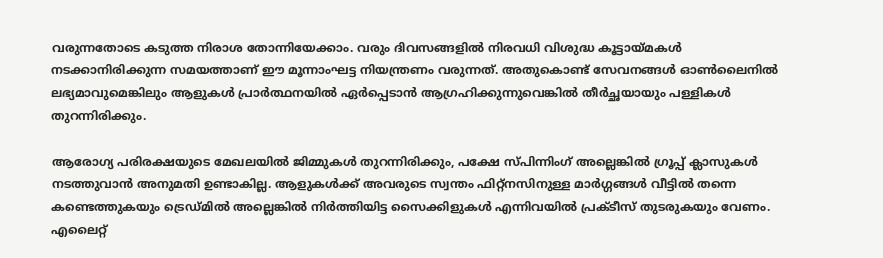വരുന്നതോടെ കടുത്ത നിരാശ തോന്നിയേക്കാം. വരും ദിവസങ്ങളില്‍ നിരവധി വിശുദ്ധ കൂട്ടായ്മകള്‍ നടക്കാനിരിക്കുന്ന സമയത്താണ് ഈ മൂന്നാംഘട്ട നിയന്ത്രണം വരുന്നത്. അതുകൊണ്ട് സേവനങ്ങള്‍ ഓണ്‍ലൈനില്‍ ലഭ്യമാവുമെങ്കിലും ആളുകള്‍ പ്രാര്‍ത്ഥനയില്‍ ഏര്‍പ്പെടാന്‍ ആഗ്രഹിക്കുന്നുവെങ്കില്‍ തീര്‍ച്ഛയായും പള്ളികള്‍ തുറന്നിരിക്കും.

ആരോഗ്യ പരിരക്ഷയുടെ മേഖലയില്‍ ജിമ്മുകള്‍ തുറന്നിരിക്കും, പക്ഷേ സ്പിന്നിംഗ് അല്ലെങ്കില്‍ ഗ്രൂപ്പ് ക്ലാസുകള്‍ നടത്തുവാന്‍ അനുമതി ഉണ്ടാകില്ല. ആളുകള്‍ക്ക് അവരുടെ സ്വന്തം ഫിറ്റ്‌നസിനുള്ള മാര്‍ഗ്ഗങ്ങള്‍ വീട്ടില്‍ തന്നെ കണ്ടെത്തുകയും ട്രെഡ്മില്‍ അല്ലെങ്കില്‍ നിര്‍ത്തിയിട്ട സൈക്കിളുകള്‍ എന്നിവയില്‍ പ്രക്ടീസ് തുടരുകയും വേണം. എലൈറ്റ്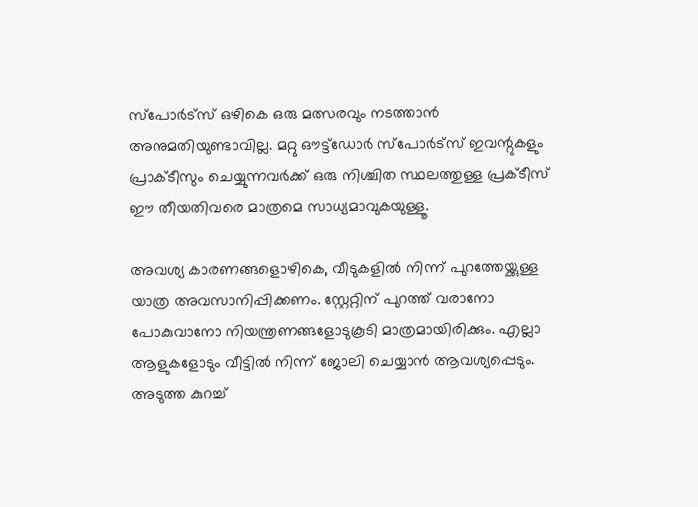സ്പോര്‍ട്സ് ഒഴികെ ഒരു മത്സരവും നടത്താന്‍ അനുമതിയുണ്ടാവില്ല. മറ്റു ഔട്ട്‌ഡോര്‍ സ്‌പോര്‍ട്‌സ് ഇവന്റുകളും പ്രാക്ടീസും ചെയ്യുന്നവര്‍ക്ക് ഒരു നിശ്ചിത സ്ഥലത്തുള്ള പ്രക്ടീസ് ഈ തീയതിവരെ മാത്രമെ സാധ്യമാവുകയുള്ളൂ.

അവശ്യ കാരണങ്ങളൊഴികെ, വീടുകളില്‍ നിന്ന് പുറത്തേയ്ക്കുള്ള യാത്ര അവസാനിപ്പിക്കണം. സ്റ്റേറ്റിന് പുറത്ത് വരാനോ പോകുവാനോ നിയന്ത്രണങ്ങളോടുകൂടി മാത്രമായിരിക്കും. എല്ലാ ആളുകളോടും വീട്ടില്‍ നിന്ന് ജോലി ചെയ്യാന്‍ ആവശ്യപ്പെടും. അടുത്ത കുറച്ച്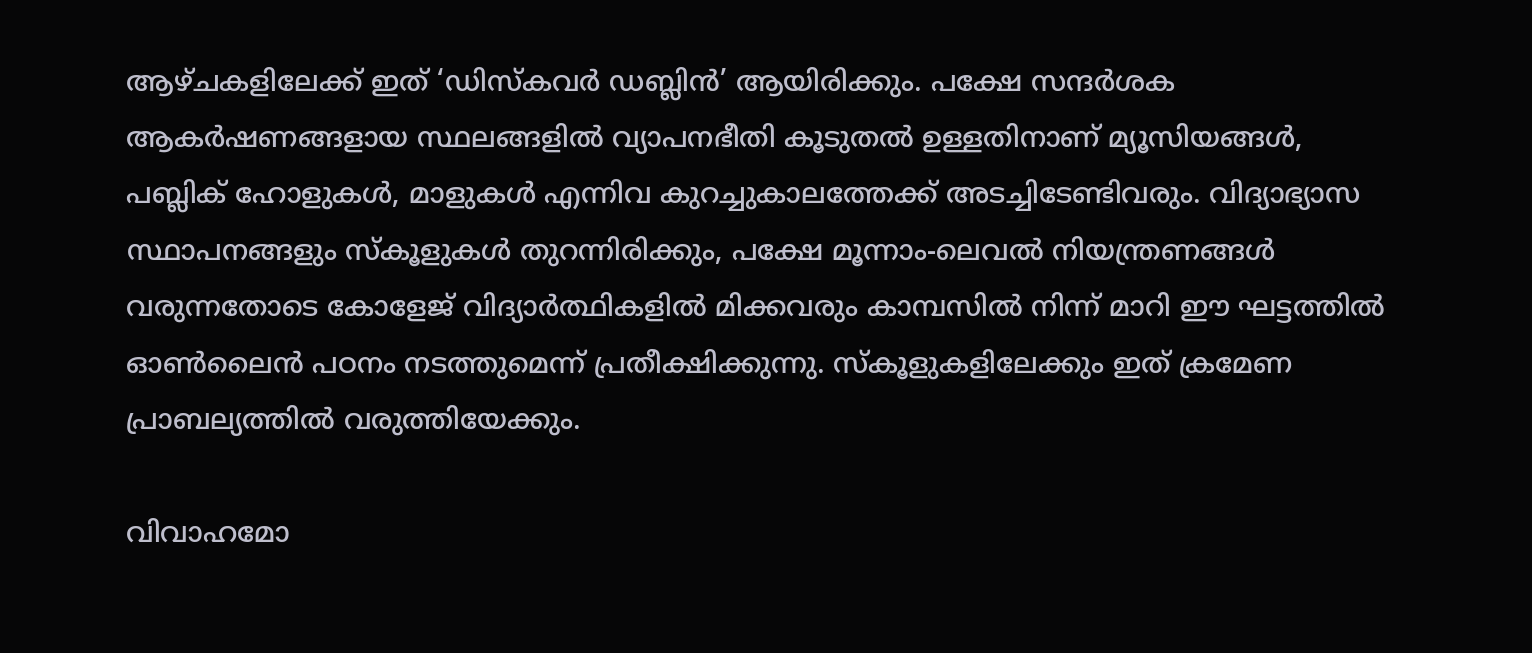ആഴ്ചകളിലേക്ക് ഇത് ‘ഡിസ്‌കവര്‍ ഡബ്ലിന്‍’ ആയിരിക്കും. പക്ഷേ സന്ദര്‍ശക ആകര്‍ഷണങ്ങളായ സ്ഥലങ്ങളില്‍ വ്യാപനഭീതി കൂടുതല്‍ ഉള്ളതിനാണ് മ്യൂസിയങ്ങള്‍, പബ്ലിക് ഹോളുകള്‍, മാളുകള്‍ എന്നിവ കുറച്ചുകാലത്തേക്ക് അടച്ചിടേണ്ടിവരും. വിദ്യാഭ്യാസ സ്ഥാപനങ്ങളും സ്‌കൂളുകള്‍ തുറന്നിരിക്കും, പക്ഷേ മൂന്നാം-ലെവല്‍ നിയന്ത്രണങ്ങള്‍ വരുന്നതോടെ കോളേജ് വിദ്യാര്‍ത്ഥികളില്‍ മിക്കവരും കാമ്പസില്‍ നിന്ന് മാറി ഈ ഘട്ടത്തില്‍ ഓണ്‍ലൈന്‍ പഠനം നടത്തുമെന്ന് പ്രതീക്ഷിക്കുന്നു. സ്‌കൂളുകളിലേക്കും ഇത് ക്രമേണ പ്രാബല്യത്തില്‍ വരുത്തിയേക്കും.

വിവാഹമോ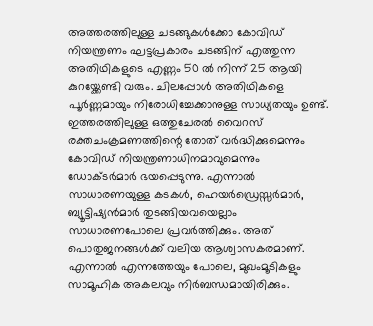അത്തരത്തിലുള്ള ചടങ്ങുകള്‍ക്കോ കോവിഡ് നിയന്ത്രണം ഘട്ടപ്രകാരം ചടങ്ങിന് എത്തുന്ന അതിഥികളുടെ എണ്ണം 50 ല്‍ നിന്ന് 25 ആയി കുറയ്ക്കേണ്ടി വരും. ചിലപ്പോള്‍ അതിഥികളെ പൂര്‍ണ്ണമായും നിരോധിച്ചേക്കാനുള്ള സാധ്യതയും ഉണ്ട്. ഇത്തരത്തിലുള്ള ഒത്തുചേരല്‍ വൈറസ് രക്തചംക്രമണത്തിന്റെ തോത് വര്‍ദ്ധിക്കുമെന്നും കോവിഡ് നിയന്ത്രണാധിനമാവുമെന്നും ഡോക്ടര്‍മാര്‍ ഭയപ്പെടുന്നു. എന്നാല്‍ സാധാരണയുള്ള കടകള്‍, ഹെയര്‍ഡ്രെസ്സര്‍മാര്‍, ബ്യൂട്ടിഷ്യന്‍മാര്‍ തുടങ്ങിയവയെല്ലാം സാധാരണപോലെ പ്രവര്‍ത്തിക്കും. അത് പൊതുജനങ്ങള്‍ക്ക് വലിയ ആശ്വാസകരമാണ്. എന്നാല്‍ എന്നത്തേയും പോലെ, മുഖംമൂടികളും സാമൂഹിക അകലവും നിര്‍ബന്ധമായിരിക്കും.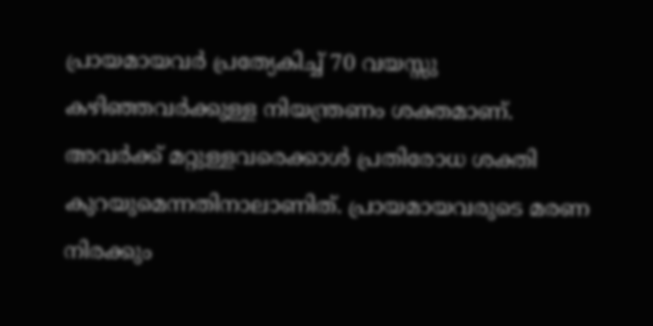പ്രായമായവര്‍ പ്രത്യേകിച്ച് 70 വയസ്സു കഴിഞ്ഞവര്‍ക്കുള്ള നിയന്ത്രണം ശക്തമാണ്. അവര്‍ക്ക് മറ്റുള്ളവരെക്കാള്‍ പ്രതിരോധ ശക്തി കുറയുമെന്നതിനാലാണിത്. പ്രായമായവരുടെ മരണ നിരക്കും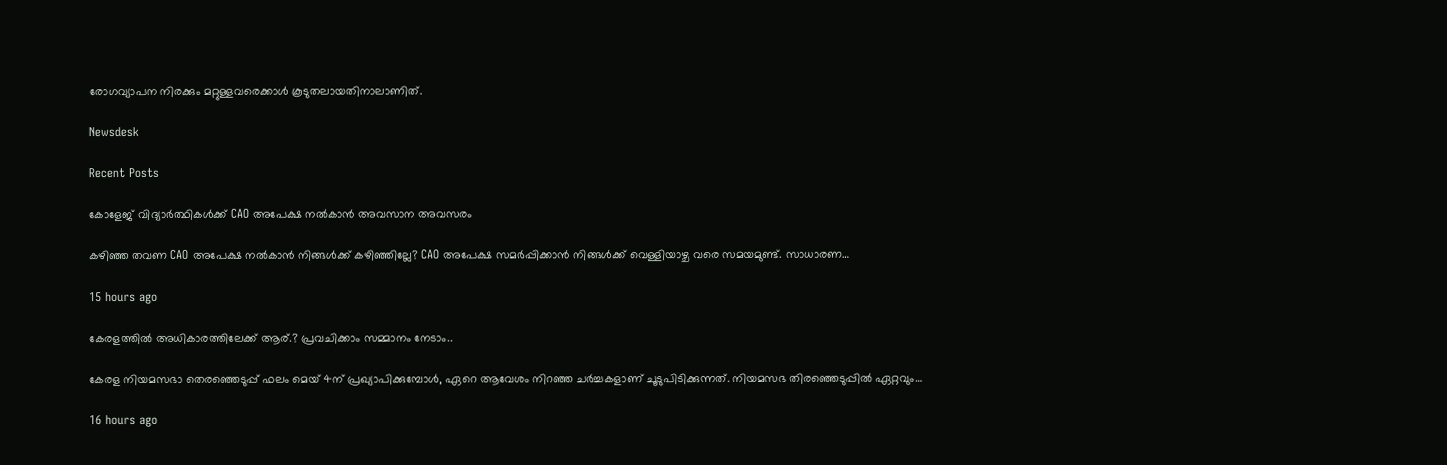രോഗവ്യാപന നിരക്കും മറ്റുള്ളവരെക്കാള്‍ കൂടുതലായതിനാലാണിത്.

Newsdesk

Recent Posts

കോളേജ് വിദ്യാർത്ഥികൾക്ക് CAO അപേക്ഷ നൽകാൻ അവസാന അവസരം

കഴിഞ്ഞ തവണ CAO അപേക്ഷ നൽകാൻ നിങ്ങൾക്ക് കഴിഞ്ഞില്ലേ? CAO അപേക്ഷ സമർപ്പിക്കാൻ നിങ്ങൾക്ക് വെള്ളിയാഴ്ച വരെ സമയമുണ്ട്. സാധാരണ…

15 hours ago

കേരളത്തിൽ അധികാരത്തിലേക്ക് ആര്.? പ്രവചിക്കാം സമ്മാനം നേടാം..

കേരള നിയമസഭാ തെരഞ്ഞെടുപ്പ് ഫലം മെയ്‌ 4ന് പ്രഖ്യാപിക്കുമ്പോൾ, ഏറെ ആവേശം നിറഞ്ഞ ചർച്ചകളാണ് ചൂടുപിടിക്കുന്നത്. നിയമസഭ തിരഞ്ഞെടുപ്പിൽ ഏറ്റവും…

16 hours ago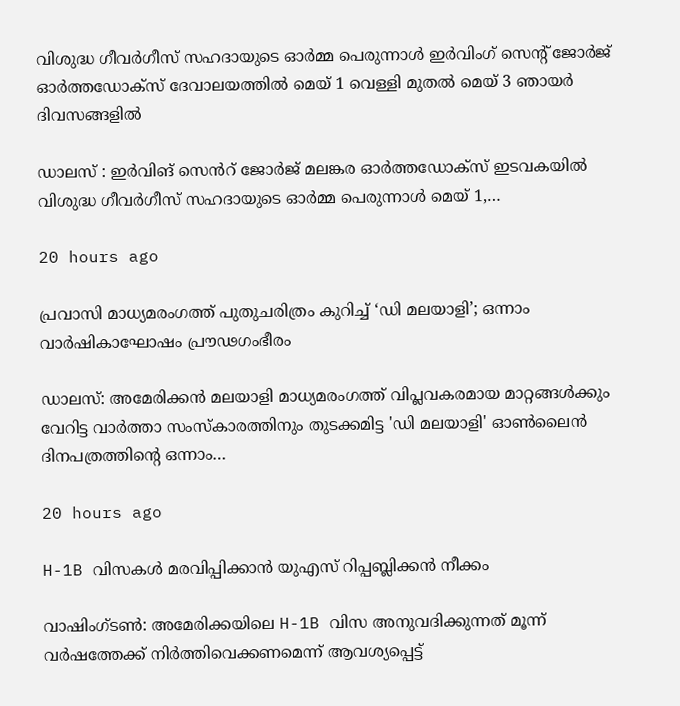വിശുദ്ധ ഗീവര്‍ഗീസ് സഹദായുടെ ഓര്‍മ്മ പെരുന്നാള്‍ ഇര്‍വിംഗ് സെന്റ് ജോര്‍ജ് ഓര്‍ത്തഡോക്‌സ് ദേവാലയത്തില്‍ മെയ് 1 വെള്ളി മുതല്‍ മെയ് 3 ഞായർ ദിവസങ്ങളിൽ

ഡാലസ് : ഇർവിങ് സെൻറ് ജോർജ് മലങ്കര ഓര്‍ത്തഡോക്‌സ് ഇടവകയിൽ വിശുദ്ധ ഗീവര്‍ഗീസ് സഹദായുടെ ഓര്‍മ്മ പെരുന്നാള്‍ മെയ് 1,…

20 hours ago

പ്രവാസി മാധ്യമരംഗത്ത് പുതുചരിത്രം കുറിച്ച് ‘ഡി മലയാളി’; ഒന്നാം വാർഷികാഘോഷം പ്രൗഢഗംഭീരം

ഡാലസ്: അമേരിക്കൻ മലയാളി മാധ്യമരംഗത്ത് വിപ്ലവകരമായ മാറ്റങ്ങൾക്കും വേറിട്ട വാർത്താ സംസ്കാരത്തിനും തുടക്കമിട്ട 'ഡി മലയാളി' ഓൺലൈൻ ദിനപത്രത്തിന്റെ ഒന്നാം…

20 hours ago

H-1B വിസകൾ മരവിപ്പിക്കാൻ യുഎസ് റിപ്പബ്ലിക്കൻ നീക്കം

വാഷിംഗ്ടൺ: അമേരിക്കയിലെ H-1B വിസ അനുവദിക്കുന്നത് മൂന്ന് വർഷത്തേക്ക് നിർത്തിവെക്കണമെന്ന് ആവശ്യപ്പെട്ട്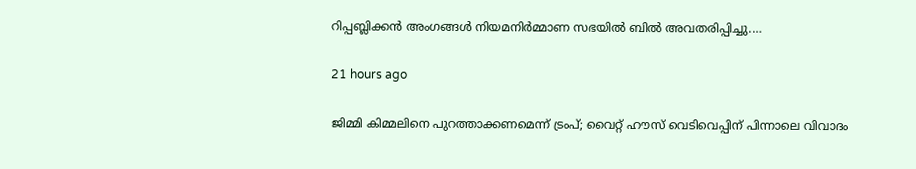റിപ്പബ്ലിക്കൻ അംഗങ്ങൾ നിയമനിർമ്മാണ സഭയിൽ ബിൽ അവതരിപ്പിച്ചു.…

21 hours ago

ജിമ്മി കിമ്മലിനെ പുറത്താക്കണമെന്ന് ട്രംപ്; വൈറ്റ് ഹൗസ് വെടിവെപ്പിന് പിന്നാലെ വിവാദം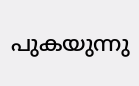പുകയുന്നു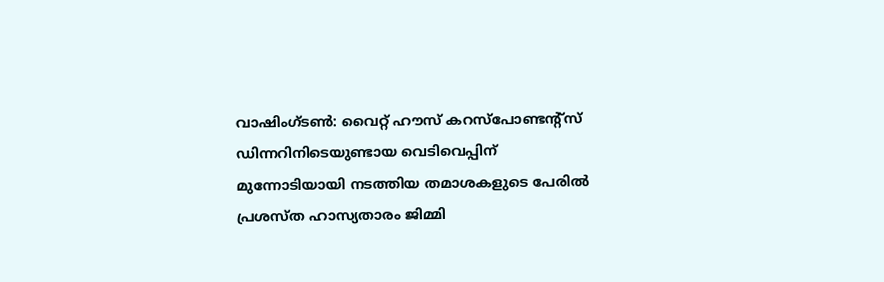വാഷിംഗ്ടൺ: വൈറ്റ് ഹൗസ് കറസ്‌പോണ്ടന്റ്‌സ് ഡിന്നറിനിടെയുണ്ടായ വെടിവെപ്പിന് മുന്നോടിയായി നടത്തിയ തമാശകളുടെ പേരിൽ പ്രശസ്ത ഹാസ്യതാരം ജിമ്മി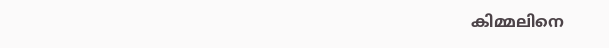കിമ്മലിനെ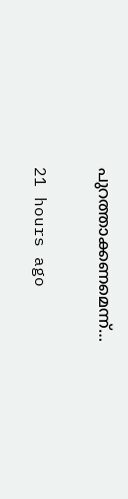പുറത്താക്കണമെന്ന്…

21 hours ago